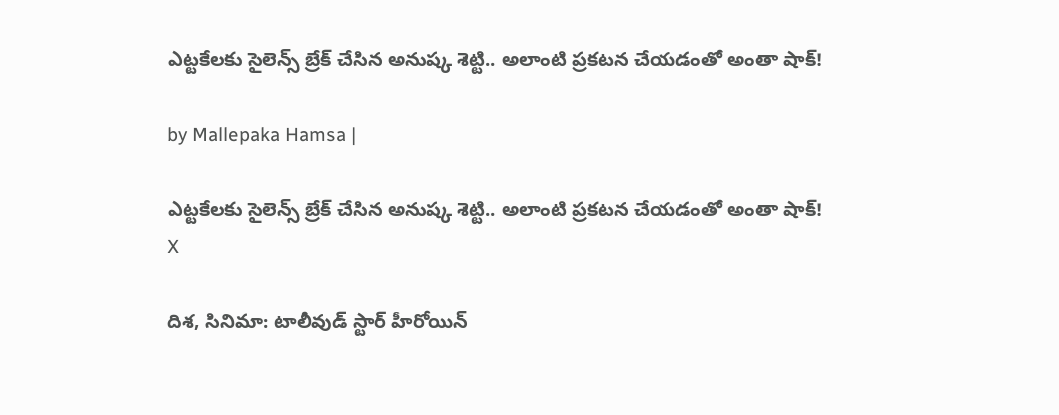ఎట్టకేలకు సైలెన్స్ బ్రేక్ చేసిన అనుష్క శెట్టి.. అలాంటి ప్రకటన చేయడంతో అంతా షాక్!

by Mallepaka Hamsa |

ఎట్టకేలకు సైలెన్స్ బ్రేక్ చేసిన అనుష్క శెట్టి.. అలాంటి ప్రకటన చేయడంతో అంతా షాక్!
X

దిశ, సినిమా: టాలీవుడ్ స్టార్ హీరోయిన్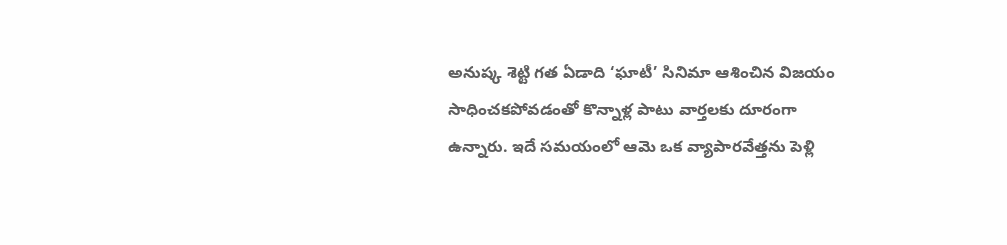అనుష్క శెట్టి గత ఏడాది ‘ఘాటీ’ సినిమా ఆశించిన విజయం సాధించకపోవడంతో కొన్నాళ్ల పాటు వార్తలకు దూరంగా ఉన్నారు. ఇదే సమయంలో ఆమె ఒక వ్యాపారవేత్తను పెళ్లి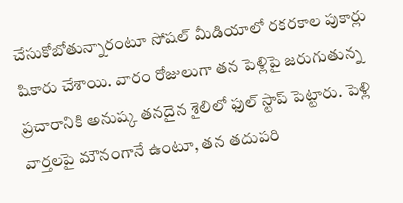చేసుకోబోతున్నారంటూ సోషల్ మీడియాలో రకరకాల పుకార్లు షికారు చేశాయి. వారం రోజులుగా తన పెళ్లిపై జరుగుతున్న ప్రచారానికి అనుష్క తనదైన శైలిలో ఫుల్ స్టాప్ పెట్టారు. పెళ్లి వార్తలపై మౌనంగానే ఉంటూ, తన తదుపరి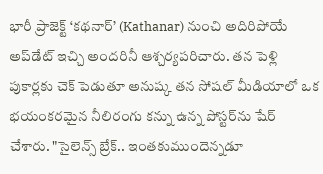భారీ ప్రాజెక్ట్ ‘కథనార్’ (Kathanar) నుంచి అదిరిపోయే అప్‌డేట్ ఇచ్చి అందరినీ ఆశ్చర్యపరిచారు. తన పెళ్లి పుకార్లకు చెక్ పెడుతూ అనుష్క తన సోషల్ మీడియాలో ఒక భయంకరమైన నీలిరంగు కన్ను ఉన్న పోస్టర్‌ను షేర్ చేశారు. "సైలెన్స్ బ్రేక్.. ఇంతకుముందెన్నడూ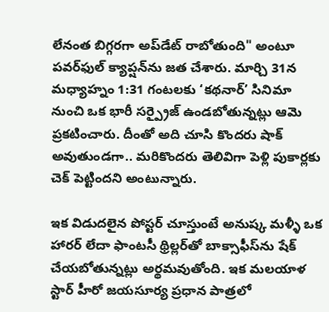లేనంత బిగ్గరగా అప్‌డేట్ రాబోతుంది" అంటూ పవర్‌ఫుల్ క్యాప్షన్‌ను జత చేశారు. మార్చి 31న మధ్యాహ్నం 1:31 గంటలకు ‘కథనార్’ సినిమా నుంచి ఒక భారీ సర్ప్రైజ్ ఉండబోతున్నట్లు ఆమె ప్రకటించారు. దీంతో అది చూసి కొందరు షాక్ అవుతుండగా.. మరికొందరు తెలివిగా పెళ్లి పుకార్లకు చెక్ పెట్టిందని అంటున్నారు.

ఇక విడుదలైన పోస్టర్ చూస్తుంటే అనుష్క మళ్ళీ ఒక హారర్ లేదా ఫాంటసీ థ్రిల్లర్‌తో బాక్సాఫీస్‌ను షేక్ చేయబోతున్నట్లు అర్థమవుతోంది. ఇక మలయాళ స్టార్ హీరో జయసూర్య ప్రధాన పాత్రలో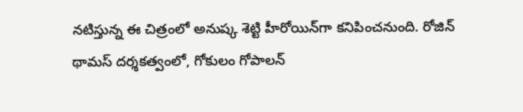నటిస్తున్న ఈ చిత్రంలో అనుష్క శెట్టి హీరోయిన్‌గా కనిపించనుంది. రోజిన్ థామస్ దర్శకత్వంలో, గోకులం గోపాలన్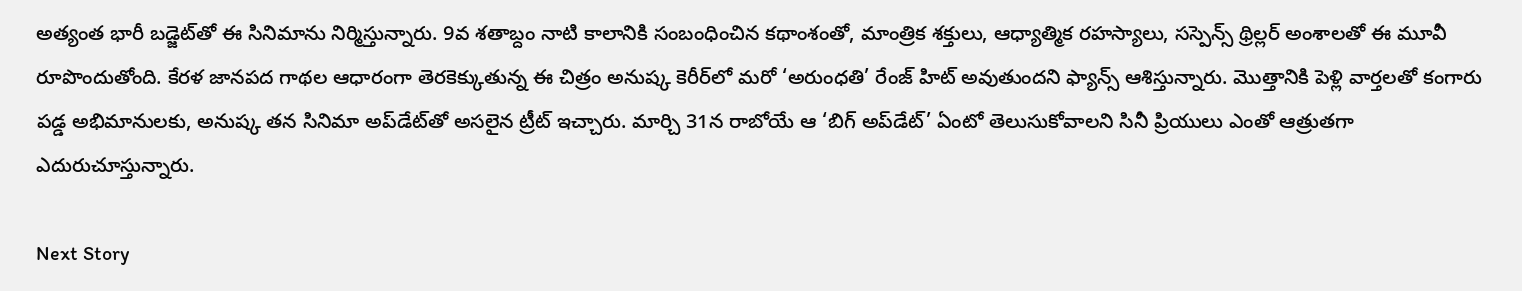అత్యంత భారీ బడ్జెట్‌తో ఈ సినిమాను నిర్మిస్తున్నారు. 9వ శతాబ్దం నాటి కాలానికి సంబంధించిన కథాంశంతో, మాంత్రిక శక్తులు, ఆధ్యాత్మిక రహస్యాలు, సస్పెన్స్ థ్రిల్లర్ అంశాలతో ఈ మూవీ రూపొందుతోంది. కేరళ జానపద గాథల ఆధారంగా తెరకెక్కుతున్న ఈ చిత్రం అనుష్క కెరీర్‌లో మరో ‘అరుంధతి’ రేంజ్ హిట్ అవుతుందని ఫ్యాన్స్ ఆశిస్తున్నారు. మొత్తానికి పెళ్లి వార్తలతో కంగారు పడ్డ అభిమానులకు, అనుష్క తన సినిమా అప్‌డేట్‌తో అసలైన ట్రీట్ ఇచ్చారు. మార్చి 31న రాబోయే ఆ ‘బిగ్ అప్‌డేట్’ ఏంటో తెలుసుకోవాలని సినీ ప్రియులు ఎంతో ఆత్రుతగా ఎదురుచూస్తున్నారు.

Next Story